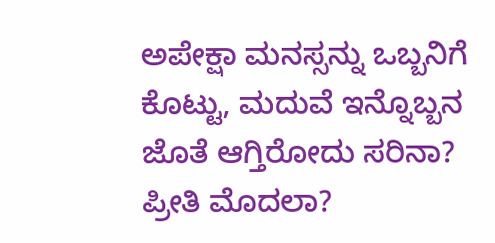ಅಪೇಕ್ಷಾ ಮನಸ್ಸನ್ನು ಒಬ್ಬನಿಗೆ ಕೊಟ್ಟು, ಮದುವೆ ಇನ್ನೊಬ್ಬನ ಜೊತೆ ಆಗ್ತಿರೋದು ಸರಿನಾ? ಪ್ರೀತಿ ಮೊದಲಾ?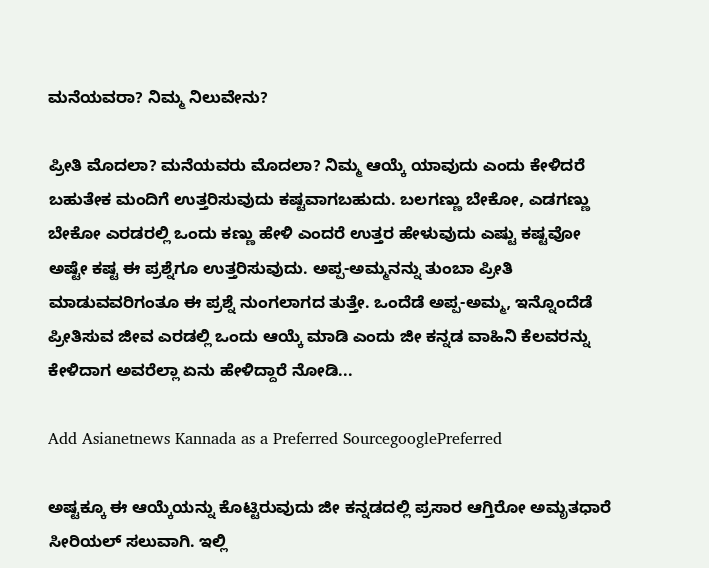ಮನೆಯವರಾ? ನಿಮ್ಮ ನಿಲುವೇನು?

ಪ್ರೀತಿ ಮೊದಲಾ? ಮನೆಯವರು ಮೊದಲಾ? ನಿಮ್ಮ ಆಯ್ಕೆ ಯಾವುದು ಎಂದು ಕೇಳಿದರೆ ಬಹುತೇಕ ಮಂದಿಗೆ ಉತ್ತರಿಸುವುದು ಕಷ್ಟವಾಗಬಹುದು. ಬಲಗಣ್ಣು ಬೇಕೋ, ಎಡಗಣ್ಣು ಬೇಕೋ ಎರಡರಲ್ಲಿ ಒಂದು ಕಣ್ಣು ಹೇಳಿ ಎಂದರೆ ಉತ್ತರ ಹೇಳುವುದು ಎಷ್ಟು ಕಷ್ಟವೋ ಅಷ್ಟೇ ಕಷ್ಟ ಈ ಪ್ರಶ್ನೆಗೂ ಉತ್ತರಿಸುವುದು. ಅಪ್ಪ-ಅಮ್ಮನನ್ನು ತುಂಬಾ ಪ್ರೀತಿ ಮಾಡುವವರಿಗಂತೂ ಈ ಪ್ರಶ್ನೆ ನುಂಗಲಾಗದ ತುತ್ತೇ. ಒಂದೆಡೆ ಅಪ್ಪ-ಅಮ್ಮ, ಇನ್ನೊಂದೆಡೆ ಪ್ರೀತಿಸುವ ಜೀವ ಎರಡಲ್ಲಿ ಒಂದು ಆಯ್ಕೆ ಮಾಡಿ ಎಂದು ಜೀ ಕನ್ನಡ ವಾಹಿನಿ ಕೆಲವರನ್ನು ಕೇಳಿದಾಗ ಅವರೆಲ್ಲಾ ಏನು ಹೇಳಿದ್ದಾರೆ ನೋಡಿ...

Add Asianetnews Kannada as a Preferred SourcegooglePreferred

ಅಷ್ಟಕ್ಕೂ ಈ ಆಯ್ಕೆಯನ್ನು ಕೊಟ್ಟಿರುವುದು ಜೀ ಕನ್ನಡದಲ್ಲಿ ಪ್ರಸಾರ ಆಗ್ತಿರೋ ಅಮೃತಧಾರೆ ಸೀರಿಯಲ್ ಸಲುವಾಗಿ. ಇಲ್ಲಿ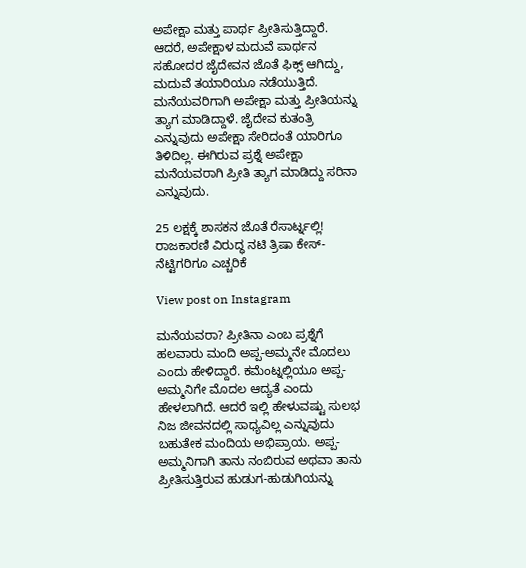ಅಪೇಕ್ಷಾ ಮತ್ತು ಪಾರ್ಥ ಪ್ರೀತಿಸುತ್ತಿದ್ದಾರೆ. ಆದರೆ, ಅಪೇಕ್ಷಾಳ ಮದುವೆ ಪಾರ್ಥನ ಸಹೋದರ ಜೈದೇವನ ಜೊತೆ ಫಿಕ್ಸ್ ಆಗಿದ್ದು, ಮದುವೆ ತಯಾರಿಯೂ ನಡೆಯುತ್ತಿದೆ. ಮನೆಯವರಿಗಾಗಿ ಅಪೇಕ್ಷಾ ಮತ್ತು ಪ್ರೀತಿಯನ್ನು ತ್ಯಾಗ ಮಾಡಿದ್ದಾಳೆ. ಜೈದೇವ ಕುತಂತ್ರಿ ಎನ್ನುವುದು ಅಪೇಕ್ಷಾ ಸೇರಿದಂತೆ ಯಾರಿಗೂ ತಿಳಿದಿಲ್ಲ. ಈಗಿರುವ ಪ್ರಶ್ನೆ ಅಪೇಕ್ಷಾ ಮನೆಯವರಾಗಿ ಪ್ರೀತಿ ತ್ಯಾಗ ಮಾಡಿದ್ದು ಸರಿನಾ ಎನ್ನುವುದು.

25 ಲಕ್ಷಕ್ಕೆ ಶಾಸಕನ ಜೊತೆ ರೆಸಾರ್ಟ್ನಲ್ಲಿ! ರಾಜಕಾರಣಿ ವಿರುದ್ಧ ನಟಿ ತ್ರಿಷಾ ಕೇಸ್- ನೆಟ್ಟಿಗರಿಗೂ ಎಚ್ಚರಿಕೆ

View post on Instagram

ಮನೆಯವರಾ? ಪ್ರೀತಿನಾ ಎಂಬ ಪ್ರಶ್ನೆಗೆ ಹಲವಾರು ಮಂದಿ ಅಪ್ಪ-ಅಮ್ಮನೇ ಮೊದಲು ಎಂದು ಹೇಳಿದ್ದಾರೆ. ಕಮೆಂಟ್ನಲ್ಲಿಯೂ ಅಪ್ಪ-ಅಮ್ಮನಿಗೇ ಮೊದಲ ಆದ್ಯತೆ ಎಂದು ಹೇಳಲಾಗಿದೆ. ಆದರೆ ಇಲ್ಲಿ ಹೇಳುವಷ್ಟು ಸುಲಭ ನಿಜ ಜೀವನದಲ್ಲಿ ಸಾಧ್ಯವಿಲ್ಲ ಎನ್ನುವುದು ಬಹುತೇಕ ಮಂದಿಯ ಅಭಿಪ್ರಾಯ. ಅಪ್ಪ-ಅಮ್ಮನಿಗಾಗಿ ತಾನು ನಂಬಿರುವ ಅಥವಾ ತಾನು ಪ್ರೀತಿಸುತ್ತಿರುವ ಹುಡುಗ-ಹುಡುಗಿಯನ್ನು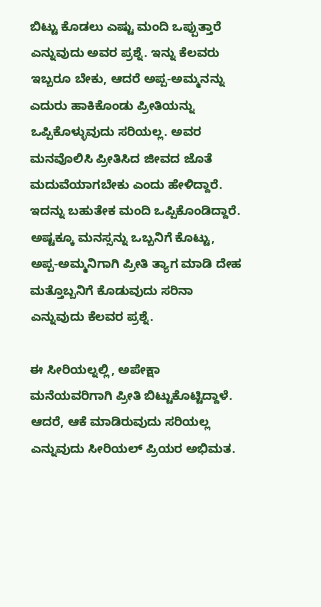ಬಿಟ್ಟು ಕೊಡಲು ಎಷ್ಟು ಮಂದಿ ಒಪ್ಪುತ್ತಾರೆ ಎನ್ನುವುದು ಅವರ ಪ್ರಶ್ನೆ. ಇನ್ನು ಕೆಲವರು ಇಬ್ಬರೂ ಬೇಕು, ಆದರೆ ಅಪ್ಪ-ಅಮ್ಮನನ್ನು ಎದುರು ಹಾಕಿಕೊಂಡು ಪ್ರೀತಿಯನ್ನು ಒಪ್ಪಿಕೊಳ್ಳುವುದು ಸರಿಯಲ್ಲ. ಅವರ ಮನವೊಲಿಸಿ ಪ್ರೀತಿಸಿದ ಜೀವದ ಜೊತೆ ಮದುವೆಯಾಗಬೇಕು ಎಂದು ಹೇಳಿದ್ದಾರೆ. ಇದನ್ನು ಬಹುತೇಕ ಮಂದಿ ಒಪ್ಪಿಕೊಂಡಿದ್ದಾರೆ. ಅಷ್ಟಕ್ಕೂ ಮನಸ್ಸನ್ನು ಒಬ್ಬನಿಗೆ ಕೊಟ್ಟು, ಅಪ್ಪ-ಅಮ್ಮನಿಗಾಗಿ ಪ್ರೀತಿ ತ್ಯಾಗ ಮಾಡಿ ದೇಹ ಮತ್ತೊಬ್ಬನಿಗೆ ಕೊಡುವುದು ಸರಿನಾ ಎನ್ನುವುದು ಕೆಲವರ ಪ್ರಶ್ನೆ.

ಈ ಸೀರಿಯಲ್ನಲ್ಲಿ, ಅಪೇಕ್ಷಾ ಮನೆಯವರಿಗಾಗಿ ಪ್ರೀತಿ ಬಿಟ್ಟುಕೊಟ್ಟಿದ್ದಾಳೆ. ಆದರೆ, ಆಕೆ ಮಾಡಿರುವುದು ಸರಿಯಲ್ಲ ಎನ್ನುವುದು ಸೀರಿಯಲ್ ಪ್ರಿಯರ ಅಭಿಮತ.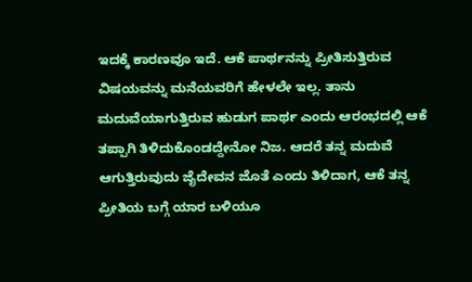ಇದಕ್ಕೆ ಕಾರಣವೂ ಇದೆ. ಆಕೆ ಪಾರ್ಥನನ್ನು ಪ್ರೀತಿಸುತ್ತಿರುವ ವಿಷಯವನ್ನು ಮನೆಯವರಿಗೆ ಹೇಳಲೇ ಇಲ್ಲ. ತಾನು ಮದುವೆಯಾಗುತ್ತಿರುವ ಹುಡುಗ ಪಾರ್ಥ ಎಂದು ಆರಂಭದಲ್ಲಿ ಆಕೆ ತಪ್ಪಾಗಿ ತಿಳಿದುಕೊಂಡದ್ದೇನೋ ನಿಜ. ಆದರೆ ತನ್ನ ಮದುವೆ ಆಗುತ್ತಿರುವುದು ಜೈದೇವನ ಜೊತೆ ಎಂದು ತಿಳಿದಾಗ, ಆಕೆ ತನ್ನ ಪ್ರೀತಿಯ ಬಗ್ಗೆ ಯಾರ ಬಳಿಯೂ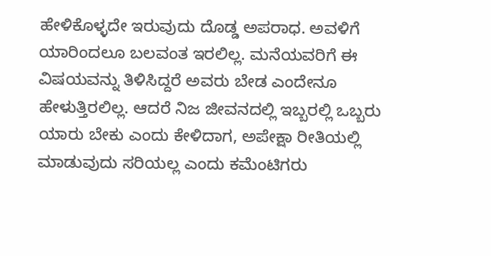ಹೇಳಿಕೊಳ್ಳದೇ ಇರುವುದು ದೊಡ್ಡ ಅಪರಾಧ. ಅವಳಿಗೆ ಯಾರಿಂದಲೂ ಬಲವಂತ ಇರಲಿಲ್ಲ. ಮನೆಯವರಿಗೆ ಈ ವಿಷಯವನ್ನು ತಿಳಿಸಿದ್ದರೆ ಅವರು ಬೇಡ ಎಂದೇನೂ ಹೇಳುತ್ತಿರಲಿಲ್ಲ. ಆದರೆ ನಿಜ ಜೀವನದಲ್ಲಿ ಇಬ್ಬರಲ್ಲಿ ಒಬ್ಬರು ಯಾರು ಬೇಕು ಎಂದು ಕೇಳಿದಾಗ, ಅಪೇಕ್ಷಾ ರೀತಿಯಲ್ಲಿ ಮಾಡುವುದು ಸರಿಯಲ್ಲ ಎಂದು ಕಮೆಂಟಿಗರು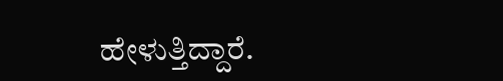ಹೇಳುತ್ತಿದ್ದಾರೆ.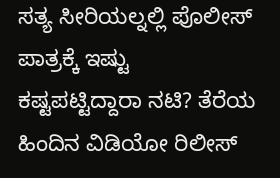ಸತ್ಯ ಸೀರಿಯಲ್ನಲ್ಲಿ ಪೊಲೀಸ್ ಪಾತ್ರಕ್ಕೆ ಇಷ್ಟು ಕಷ್ಟಪಟ್ಟಿದ್ದಾರಾ ನಟಿ? ತೆರೆಯ ಹಿಂದಿನ ವಿಡಿಯೋ ರಿಲೀಸ್